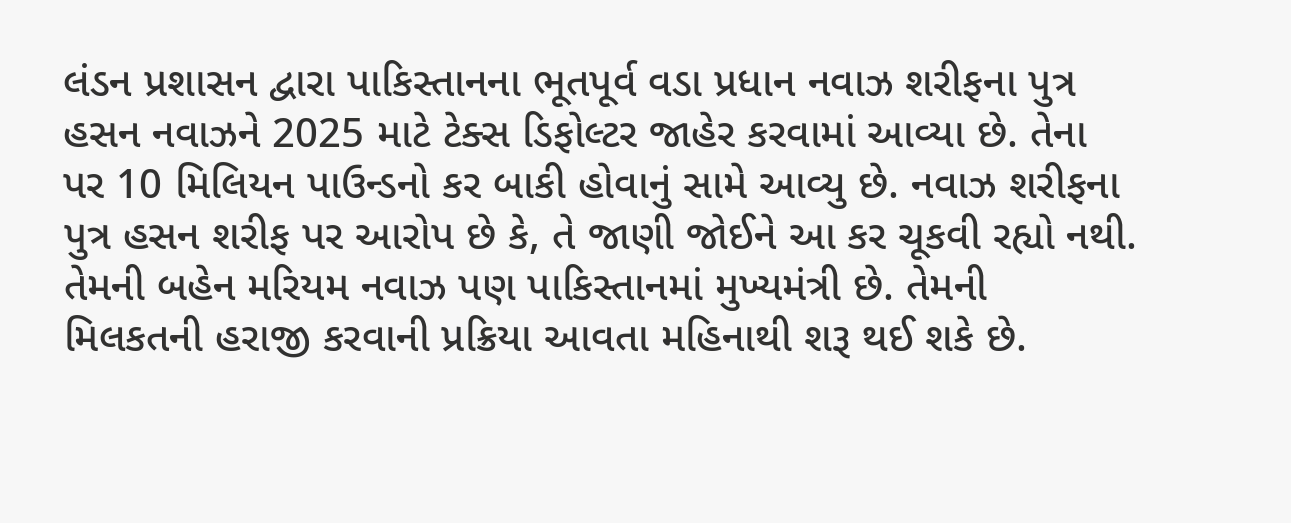લંડન પ્રશાસન દ્વારા પાકિસ્તાનના ભૂતપૂર્વ વડા પ્રધાન નવાઝ શરીફના પુત્ર હસન નવાઝને 2025 માટે ટેક્સ ડિફોલ્ટર જાહેર કરવામાં આવ્યા છે. તેના પર 10 મિલિયન પાઉન્ડનો કર બાકી હોવાનું સામે આવ્યુ છે. નવાઝ શરીફના પુત્ર હસન શરીફ પર આરોપ છે કે, તે જાણી જોઈને આ કર ચૂકવી રહ્યો નથી. તેમની બહેન મરિયમ નવાઝ પણ પાકિસ્તાનમાં મુખ્યમંત્રી છે. તેમની મિલકતની હરાજી કરવાની પ્રક્રિયા આવતા મહિનાથી શરૂ થઈ શકે છે.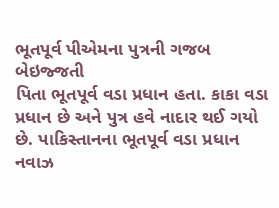ભૂતપૂર્વ પીએમના પુત્રની ગજબ બેઇજ્જતી
પિતા ભૂતપૂર્વ વડા પ્રધાન હતા. કાકા વડા પ્રધાન છે અને પુત્ર હવે નાદાર થઈ ગયો છે. પાકિસ્તાનના ભૂતપૂર્વ વડા પ્રધાન નવાઝ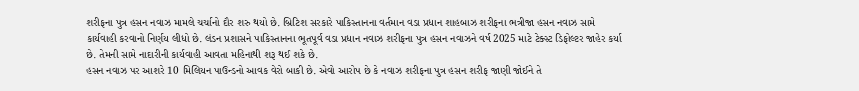શરીફના પુત્ર હસન નવાઝ મામલે ચર્ચાનો દૌર શરુ થયો છે. બ્રિટિશ સરકારે પાકિસ્તાનના વર્તમાન વડા પ્રધાન શાહબાઝ શરીફના ભત્રીજા હસન નવાઝ સામે કાર્યવાહી કરવાનો નિર્ણય લીધો છે. લંડન પ્રશાસને પાકિસ્તાનના ભૂતપૂર્વ વડા પ્રધાન નવાઝ શરીફના પુત્ર હસન નવાઝને વર્ષ 2025 માટે ટેક્સ્ટ ડિફોલ્ટર જાહેર કર્યા છે. તેમની સામે નાદારીની કાર્યવાહી આવતા મહિનાથી શરૂ થઈ શકે છે.
હસન નવાઝ પર આશરે 10 મિલિયન પાઉન્ડનો આવક વેરો બાકી છે. એવો આરોપ છે કે નવાઝ શરીફના પુત્ર હસન શરીફ જાણી જોઈને તે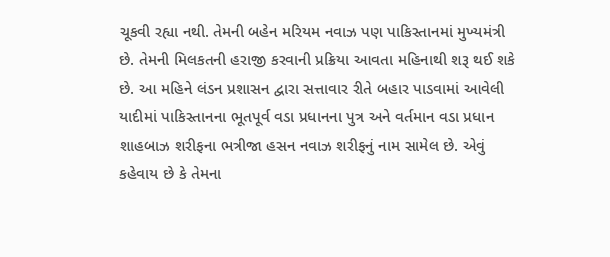ચૂકવી રહ્યા નથી. તેમની બહેન મરિયમ નવાઝ પણ પાકિસ્તાનમાં મુખ્યમંત્રી છે. તેમની મિલકતની હરાજી કરવાની પ્રક્રિયા આવતા મહિનાથી શરૂ થઈ શકે છે. આ મહિને લંડન પ્રશાસન દ્વારા સત્તાવાર રીતે બહાર પાડવામાં આવેલી યાદીમાં પાકિસ્તાનના ભૂતપૂર્વ વડા પ્રધાનના પુત્ર અને વર્તમાન વડા પ્રધાન શાહબાઝ શરીફના ભત્રીજા હસન નવાઝ શરીફનું નામ સામેલ છે. એવું કહેવાય છે કે તેમના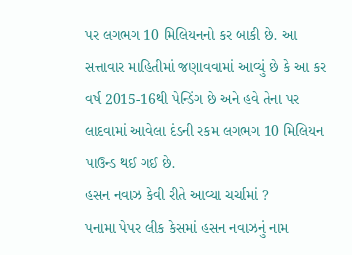પર લગભગ 10 મિલિયનનો કર બાકી છે. આ સત્તાવાર માહિતીમાં જણાવવામાં આવ્યું છે કે આ કર વર્ષ 2015-16થી પેન્ડિંગ છે અને હવે તેના પર લાદવામાં આવેલા દંડની રકમ લગભગ 10 મિલિયન પાઉન્ડ થઈ ગઈ છે.
હસન નવાઝ કેવી રીતે આવ્યા ચર્ચામાં ?
પનામા પેપર લીક કેસમાં હસન નવાઝનું નામ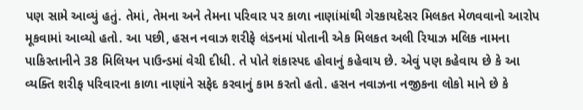પણ સામે આવ્યું હતું. તેમાં, તેમના અને તેમના પરિવાર પર કાળા નાણાંમાંથી ગેરકાયદેસર મિલકત મેળવવાનો આરોપ મૂકવામાં આવ્યો હતો. આ પછી, હસન નવાઝ શરીફે લંડનમાં પોતાની એક મિલકત અલી રિયાઝ મલિક નામના પાકિસ્તાનીને 38 મિલિયન પાઉન્ડમાં વેચી દીધી. તે પોતે શંકાસ્પદ હોવાનું કહેવાય છે. એવું પણ કહેવાય છે કે આ વ્યક્તિ શરીફ પરિવારના કાળા નાણાંને સફેદ કરવાનું કામ કરતો હતો. હસન નવાઝના નજીકના લોકો માને છે કે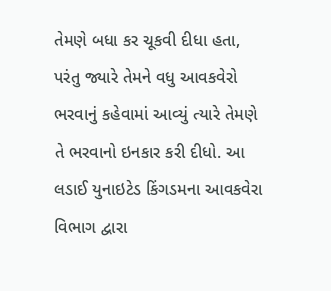તેમણે બધા કર ચૂકવી દીધા હતા, પરંતુ જ્યારે તેમને વધુ આવકવેરો ભરવાનું કહેવામાં આવ્યું ત્યારે તેમણે તે ભરવાનો ઇનકાર કરી દીધો. આ લડાઈ યુનાઇટેડ કિંગડમના આવકવેરા વિભાગ દ્વારા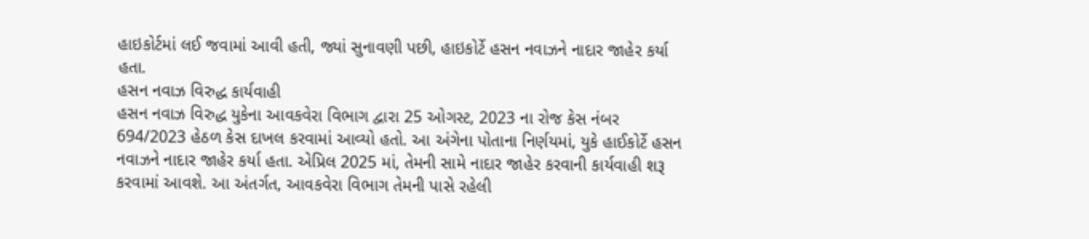હાઇકોર્ટમાં લઈ જવામાં આવી હતી, જ્યાં સુનાવણી પછી, હાઇકોર્ટે હસન નવાઝને નાદાર જાહેર કર્યા હતા.
હસન નવાઝ વિરુદ્ધ કાર્યવાહી
હસન નવાઝ વિરુદ્ધ યુકેના આવકવેરા વિભાગ દ્વારા 25 ઓગસ્ટ, 2023 ના રોજ કેસ નંબર 694/2023 હેઠળ કેસ દાખલ કરવામાં આવ્યો હતો. આ અંગેના પોતાના નિર્ણયમાં, યુકે હાઈકોર્ટે હસન નવાઝને નાદાર જાહેર કર્યા હતા. એપ્રિલ 2025 માં, તેમની સામે નાદાર જાહેર કરવાની કાર્યવાહી શરૂ કરવામાં આવશે. આ અંતર્ગત, આવકવેરા વિભાગ તેમની પાસે રહેલી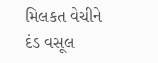મિલકત વેચીને દંડ વસૂલ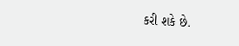કરી શકે છે.